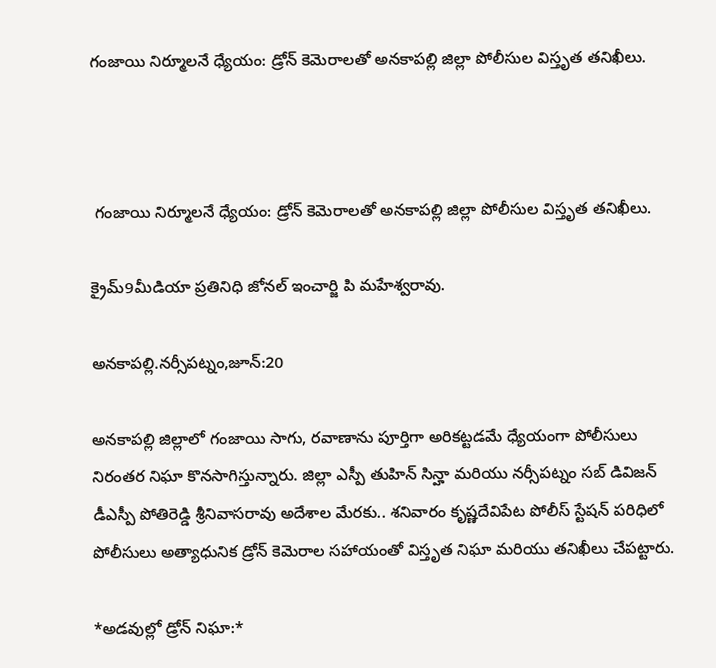గంజాయి నిర్మూలనే ధ్యేయం: డ్రోన్ కెమెరాలతో అనకాపల్లి జిల్లా పోలీసుల విస్తృత తనిఖీలు.



 గంజాయి నిర్మూలనే ధ్యేయం: డ్రోన్ కెమెరాలతో అనకాపల్లి జిల్లా పోలీసుల విస్తృత తనిఖీలు.

క్రైమ్9మీడియా ప్రతినిధి జోనల్ ఇంచార్జి పి మహేశ్వరావు.

అనకాపల్లి.నర్సీపట్నం,జూన్:20

అనకాపల్లి జిల్లాలో గంజాయి సాగు, రవాణాను పూర్తిగా అరికట్టడమే ధ్యేయంగా పోలీసులు నిరంతర నిఘా కొనసాగిస్తున్నారు. జిల్లా ఎస్పీ తుహిన్ సిన్హా మరియు నర్సీపట్నం సబ్ డివిజన్ డీఎస్పీ పోతిరెడ్డి శ్రీనివాసరావు అదేశాల మేరకు.. శనివారం కృష్ణదేవిపేట పోలీస్ స్టేషన్ పరిధిలో పోలీసులు అత్యాధునిక డ్రోన్ కెమెరాల సహాయంతో విస్తృత నిఘా మరియు తనిఖీలు చేపట్టారు.

*అడవుల్లో డ్రోన్ నిఘా:*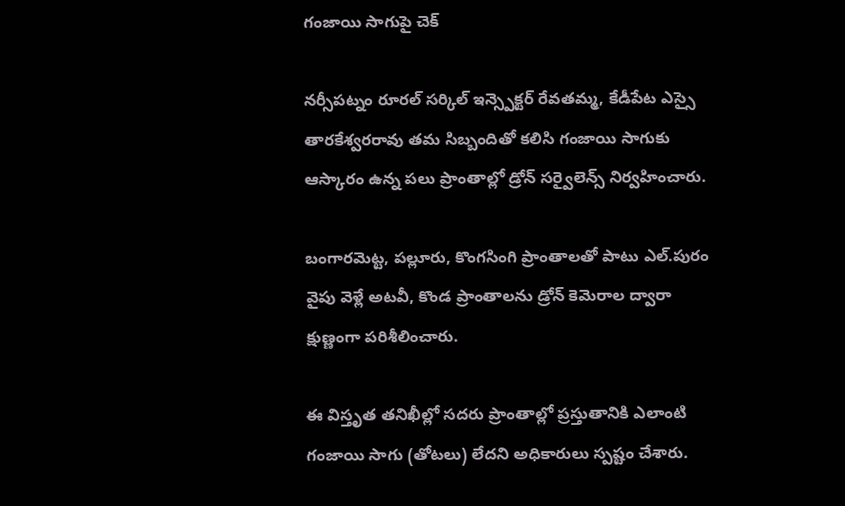గంజాయి సాగుపై చెక్

నర్సీపట్నం రూరల్ సర్కిల్ ఇన్స్పెక్టర్ రేవతమ్మ, కేడీపేట ఎస్సై తారకేశ్వరరావు తమ సిబ్బందితో కలిసి గంజాయి సాగుకు ఆస్కారం ఉన్న పలు ప్రాంతాల్లో డ్రోన్ సర్వైలెన్స్ నిర్వహించారు.

బంగారమెట్ట, పల్లూరు, కొంగసింగి ప్రాంతాలతో పాటు ఎల్.పురం వైపు వెళ్లే అటవీ, కొండ ప్రాంతాలను డ్రోన్ కెమెరాల ద్వారా క్షుణ్ణంగా పరిశీలించారు.

ఈ విస్తృత తనిఖీల్లో సదరు ప్రాంతాల్లో ప్రస్తుతానికి ఎలాంటి గంజాయి సాగు (తోటలు) లేదని అధికారులు స్పష్టం చేశారు.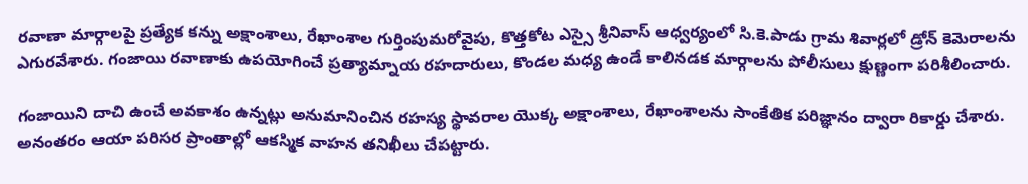రవాణా మార్గాలపై ప్రత్యేక కన్ను అక్షాంశాలు, రేఖాంశాల గుర్తింపుమరోవైపు, కొత్తకోట ఎస్సై శ్రీనివాస్ ఆధ్వర్యంలో సి.కె.పాడు గ్రామ శివార్లలో డ్రోన్ కెమెరాలను ఎగురవేశారు. గంజాయి రవాణాకు ఉపయోగించే ప్రత్యామ్నాయ రహదారులు, కొండల మధ్య ఉండే కాలినడక మార్గాలను పోలీసులు క్షుణ్ణంగా పరిశీలించారు.

గంజాయిని దాచి ఉంచే అవకాశం ఉన్నట్లు అనుమానించిన రహస్య స్థావరాల యొక్క అక్షాంశాలు, రేఖాంశాలను సాంకేతిక పరిజ్ఞానం ద్వారా రికార్డు చేశారు. అనంతరం ఆయా పరిసర ప్రాంతాల్లో ఆకస్మిక వాహన తనిఖీలు చేపట్టారు.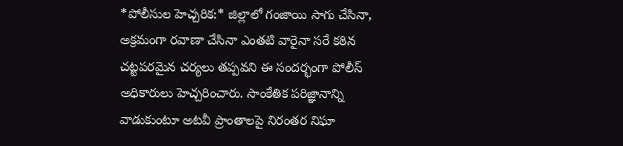*పోలీసుల హెచ్చరిక:* జిల్లాలో గంజాయి సాగు చేసినా, అక్రమంగా రవాణా చేసినా ఎంతటి వారైనా సరే కఠిన చట్టపరమైన చర్యలు తప్పవని ఈ సందర్భంగా పోలీస్ అధికారులు హెచ్చరించారు. సాంకేతిక పరిజ్ఞానాన్ని వాడుకుంటూ అటవీ ప్రాంతాలపై నిరంతర నిఘా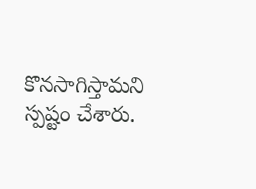కొనసాగిస్తామని స్పష్టం చేశారు.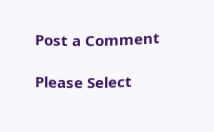Post a Comment

Please Select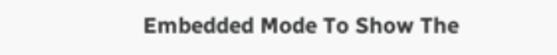Embedded Mode To Show The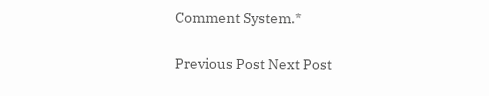Comment System.*

Previous Post Next Post